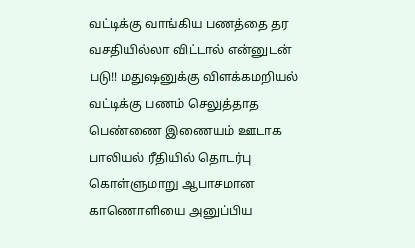வட்டிக்கு வாங்கிய பணத்தை தர வசதியில்லா விட்டால் என்னுடன் படு!! மதுஷனுக்கு விளக்கமறியல்
வட்டிக்கு பணம் செலுத்தாத பெண்ணை இணையம் ஊடாக பாலியல் ரீதியில் தொடர்பு கொள்ளுமாறு ஆபாசமான காணொளியை அனுப்பிய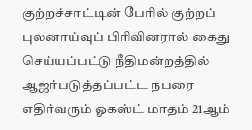குற்றச்சாட்டின் பேரில் குற்றப் புலனாய்வுப் பிரிவினரால் கைது செய்யப்பட்டு நீதிமன்றத்தில் ஆஜர்படுத்தப்பட்ட நபரை எதிர்வரும் ஓகஸ்ட் மாதம் 21ஆம்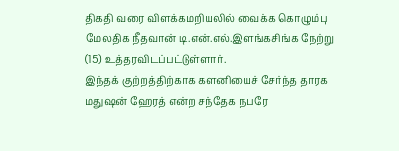திகதி வரை விளக்கமறியலில் வைக்க கொழும்பு மேலதிக நீதவான் டி.என்.எல்.இளங்கசிங்க நேற்று (15) உத்தரவிடப்பட்டுள்ளார்.
இந்தக் குற்றத்திற்காக களனியைச் சேர்ந்த தாரக மதுஷன் ஹேரத் என்ற சந்தேக நபரே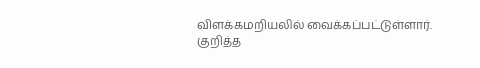விளக்கமறியலில் வைக்கப்பட்டுள்ளார்.
குறித்த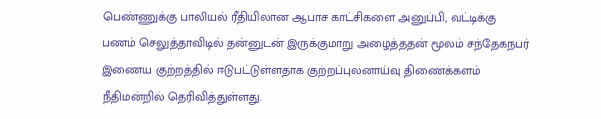பெண்ணுக்கு பாலியல் ரீதியிலான ஆபாச காட்சிகளை அனுப்பி, வட்டிக்கு பணம் செலுத்தாவிடில் தன்னுடன் இருக்குமாறு அழைத்ததன் மூலம் சந்தேகநபர் இணைய குற்றத்தில் ஈடுபட்டுள்ளதாக குற்றப்புலனாய்வு திணைக்களம் நீதிமன்றில் தெரிவித்துள்ளது.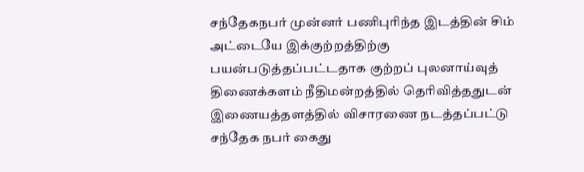சந்தேகநபர் முன்னர் பணிபுரிந்த இடத்தின் சிம் அட்டையே இக்குற்றத்திற்கு பயன்படுத்தப்பட்டதாக குற்றப் புலனாய்வுத் திணைக்களம் நீதிமன்றத்தில் தெரிவித்ததுடன் இணையத்தளத்தில் விசாரணை நடத்தப்பட்டு சந்தேக நபர் கைது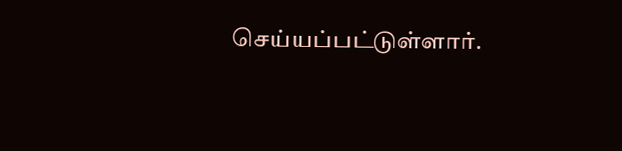செய்யப்பட்டுள்ளார்.